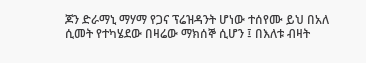ጆን ድራማኒ ማሃማ የጋና ፕሬዝዳንት ሆነው ተሰየሙ ይህ በአለ ሲመት የተካሄደው በዛሬው ማክሰኞ ሲሆን ፤ በእለቱ ብዛት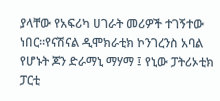ያላቸው የአፍሪካ ሀገራት መሪዎች ተገኝተው ነበር።የናሽናል ዲሞክራቲክ ኮንገረንስ አባል የሆኑት ጆን ድራማኒ ማሃማ ፤ የኒው ፓትሪኦቲክ ፓርቲ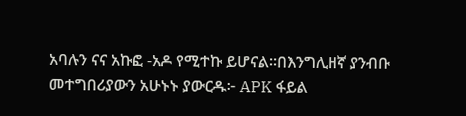አባሉን ናና አኩፎ -አዶ የሚተኩ ይሆናል።በእንግሊዘኛ ያንብቡ መተግበሪያውን አሁኑኑ ያውርዱ፦ APK ፋይል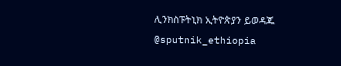ሊንክስፑትኒክ ኢትዮጵያን ይወዳጁ @sputnik_ethiopia